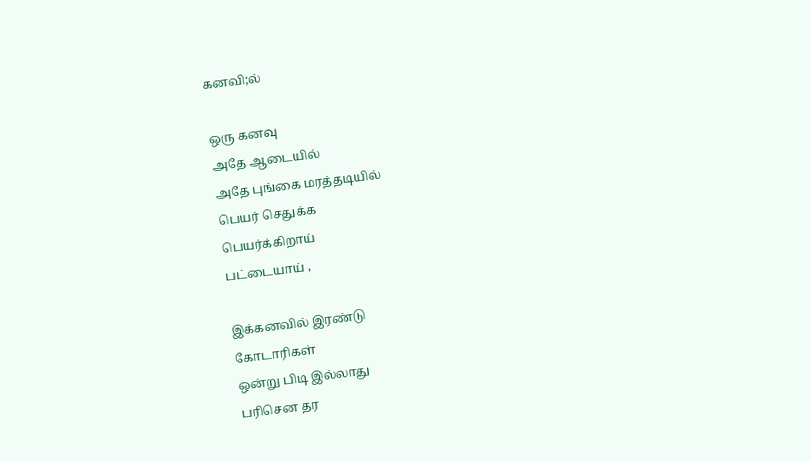கனவி;ல்

ஒரு கனவு
அதே ஆடையில்
அதே புங்கை மரத்தடியில்
பெயர் செதுக்க
பெயர்க்கிறாய்
பட்டையாய் ,

இக்கனவில் இரண்டு
கோடாரிகள்
ஒன்று பிடி இல்லாது
பரிசென தர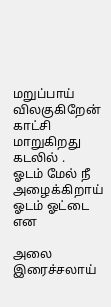மறுப்பாய் விலகுகிறேன்
காட்சி மாறுகிறது
கடலில் .
ஓடம் மேல் நீ
அழைக்கிறாய்
ஓடம் ஓட்டை என

அலை இரைச்சலாய்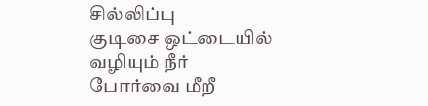சில்லிப்பு
குடிசை ஒட்டையில்
வழியும் நீர்
போர்வை மீறீ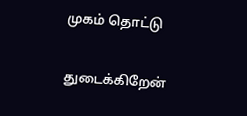முகம் தொட்டு

துடைக்கிறேன்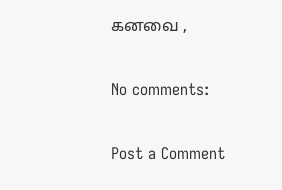கனவை ,

No comments:

Post a Comment